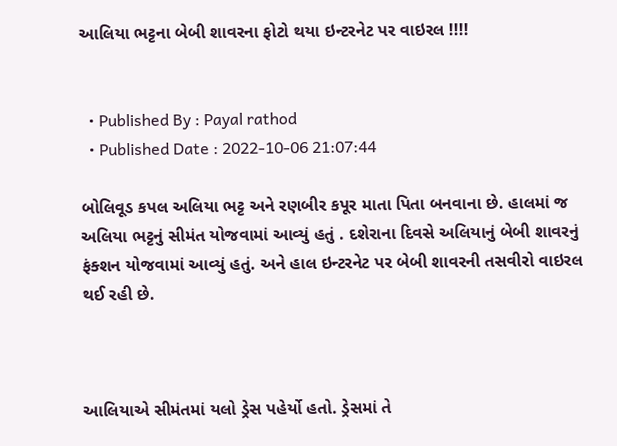આલિયા ભટ્ટના બેબી શાવરના ફોટો થયા ઇન્ટરનેટ પર વાઇરલ !!!!


  • Published By : Payal rathod
  • Published Date : 2022-10-06 21:07:44

બોલિવૂડ કપલ અલિયા ભટ્ટ અને રણબીર કપૂર માતા પિતા બનવાના છે. હાલમાં જ અલિયા ભટ્ટનું સીમંત યોજવામાં આવ્યું હતું . દશેરાના દિવસે અલિયાનું બેબી શાવરનું ફંક્શન યોજવામાં આવ્યું હતું. અને હાલ ઇન્ટરનેટ પર બેબી શાવરની તસવીરો વાઇરલ થઈ રહી છે.



આલિયાએ સીમંતમાં યલો ડ્રેસ પહેર્યો હતો. ડ્રેસમાં તે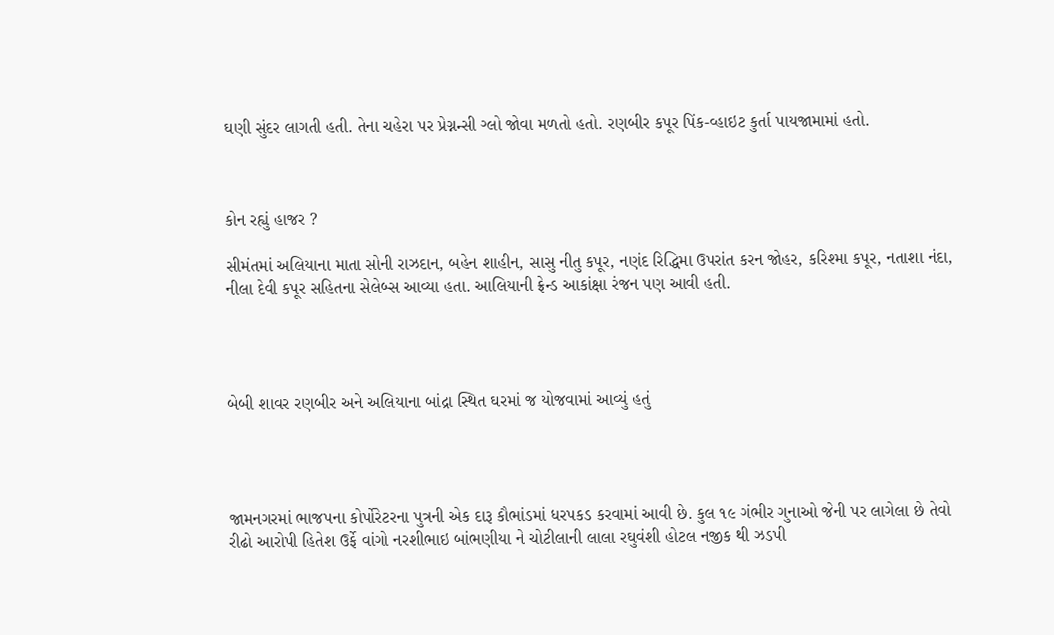ઘણી સુંદર લાગતી હતી. તેના ચહેરા પર પ્રેગ્નન્સી ગ્લો જોવા મળતો હતો. રણબીર કપૂર પિંક-વ્હાઇટ કુર્તા પાયજામામાં હતો.



કોન રહ્યું હાજર ?

સીમંતમાં અલિયાના માતા સોની રાઝદાન, બહેન શાહીન, સાસુ નીતુ કપૂર, નણંદ રિદ્ધિમા ઉપરાંત કરન જોહર, કરિશ્મા કપૂર, નતાશા નંદા, નીલા દેવી કપૂર સહિતના સેલેબ્સ આવ્યા હતા. આલિયાની ફ્રેન્ડ આકાંક્ષા રંજન પણ આવી હતી.




બેબી શાવર રણબીર અને અલિયાના બાંદ્રા સ્થિત ઘરમાં જ યોજવામાં આવ્યું હતું




જામનગરમાં ભાજપના કોર્પોરેટરના પુત્રની એક દારૂ કૌભાંડમાં ધરપકડ કરવામાં આવી છે. કુલ ૧૯ ગંભીર ગુનાઓ જેની પર લાગેલા છે તેવો રીઢો આરોપી હિતેશ ઉર્ફે વાંગો નરશીભાઇ બાંભણીયા ને ચોટીલાની લાલા રઘુવંશી હોટલ નજીક થી ઝડપી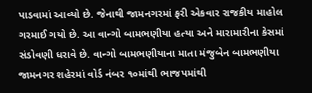પાડવામાં આવ્યો છે. જેનાથી જામનગરમાં ફરી એકવાર રાજકીય માહોલ ગરમાઈ ગયો છે. આ વાન્ગો બામભણીયા હત્યા અને મારામારીના કેસમાં સંડોવણી ધરાવે છે. વાન્ગો બામભણીયાના માતા મંજુબેન બામભણીયા જામનગર શહેરમાં વોર્ડ નંબર ૧૦માંથી ભાજપમાંથી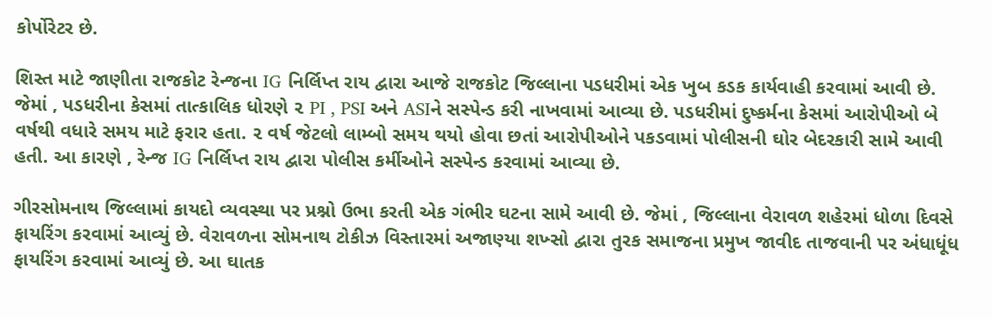કોર્પોરેટર છે.

શિસ્ત માટે જાણીતા રાજકોટ રેન્જના IG નિર્લિપ્ત રાય દ્વારા આજે રાજકોટ જિલ્લાના પડધરીમાં એક ખુબ કડક કાર્યવાહી કરવામાં આવી છે. જેમાં , પડધરીના કેસમાં તાત્કાલિક ધોરણે ૨ PI , PSI અને ASIને સસ્પેન્ડ કરી નાખવામાં આવ્યા છે. પડધરીમાં દુષ્કર્મના કેસમાં આરોપીઓ બે વર્ષથી વધારે સમય માટે ફરાર હતા. ૨ વર્ષ જેટલો લામ્બો સમય થયો હોવા છતાં આરોપીઓને પકડવામાં પોલીસની ઘોર બેદરકારી સામે આવી હતી. આ કારણે , રેન્જ IG નિર્લિપ્ત રાય દ્વારા પોલીસ કર્મીઓને સસ્પેન્ડ કરવામાં આવ્યા છે.

ગીરસોમનાથ જિલ્લામાં કાયદો વ્યવસ્થા પર પ્રશ્નો ઉભા કરતી એક ગંભીર ઘટના સામે આવી છે. જેમાં , જિલ્લાના વેરાવળ શહેરમાં ધોળા દિવસે ફાયરિંગ કરવામાં આવ્યું છે. વેરાવળના સોમનાથ ટોકીઝ વિસ્તારમાં અજાણ્યા શખ્સો દ્વારા તુરક સમાજના પ્રમુખ જાવીદ તાજવાની પર અંધાધૂંધ ફાયરિંગ કરવામાં આવ્યું છે. આ ઘાતક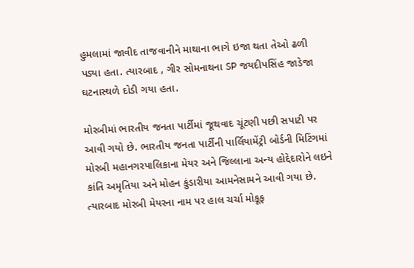હુમલામાં જાવીદ તાજવાનીને માથાના ભાગે ઇજા થતા તેઓ ઢળી પડ્યા હતા. ત્યારબાદ , ગીર સોમનાથના SP જયદીપસિંહ જાડેજા ઘટનાસ્થળે દોડી ગયા હતા.

મોરબીમાં ભારતીય જનતા પાર્ટીમાં જૂથવાદ ચૂંટણી પછી સપાટી પર આવી ગયો છે. ભારતીય જનતા પાર્ટીની પાર્લિયામેંટ્રી બોર્ડની મિટિંગમાં મોરબી મહાનગરપાલિકાના મેયર અને જિલ્લાના અન્ય હોદ્દેદારોને લઇને કાંતિ અમૃતિયા અને મોહન કુંડારીયા આમનેસામને આવી ગયા છે. ત્યારબાદ મોરબી મેયરના નામ પર હાલ ચર્ચા મોકૂફ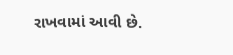રાખવામાં આવી છે.